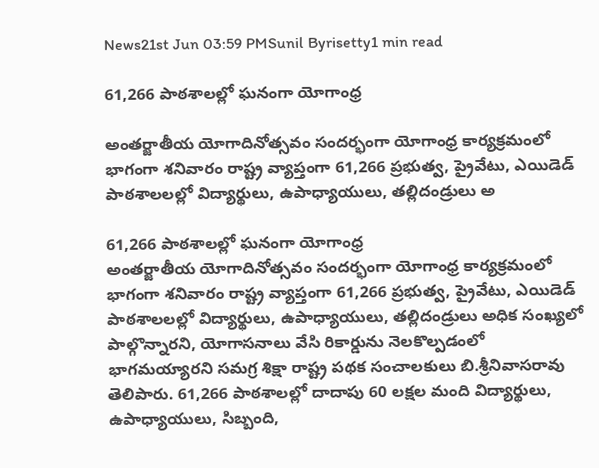News21st Jun 03:59 PMSunil Byrisetty1 min read

61,266 పాఠశాలల్లో ఘనంగా యోగాంధ్ర

అంతర్జాతీయ యోగాదినోత్సవం సందర్భంగా యోగాంధ్ర కార్యక్రమంలో భాగంగా శనివారం రాష్ట్ర వ్యాప్తంగా 61,266 ప్రభుత్వ, ప్రైవేటు, ఎయిడెడ్ పాఠశాలలల్లో విద్యార్థులు, ఉపాధ్యాయులు, తల్లిదండ్రులు అ

61,266 పాఠశాలల్లో ఘనంగా యోగాంధ్ర
అంతర్జాతీయ యోగాదినోత్సవం సందర్భంగా యోగాంధ్ర కార్యక్రమంలో భాగంగా శనివారం రాష్ట్ర వ్యాప్తంగా 61,266 ప్రభుత్వ, ప్రైవేటు, ఎయిడెడ్ పాఠశాలలల్లో విద్యార్థులు, ఉపాధ్యాయులు, తల్లిదండ్రులు అధిక సంఖ్యలో పాల్గొన్నారని, యోగాసనాలు వేసి రికార్డును నెలకొల్పడంలో భాగమయ్యారని సమగ్ర శిక్షా రాష్ట్ర పథక సంచాలకులు బి.శ్రీనివాసరావు తెలిపారు. 61,266 పాఠశాలల్లో దాదాపు 60 లక్షల మంది విద్యార్థులు, ఉపాధ్యాయులు, సిబ్బంది,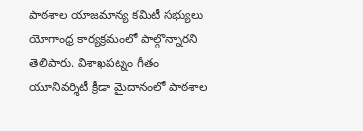పాఠశాల యాజమాన్య కమిటీ సభ్యులు యోగాంధ్ర కార్యక్రమంలో పాల్గొన్నారని తెలిపారు. విశాఖపట్నం గీతం యూనివర్శిటీ క్రీడా మైదానంలో పాఠశాల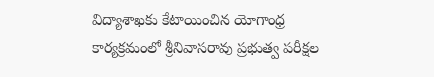విద్యాశాఖకు కేటాయించిన యోగాంధ్ర కార్యక్రమంలో శ్రీనివాసరావు ప్రభుత్వ పరీక్షల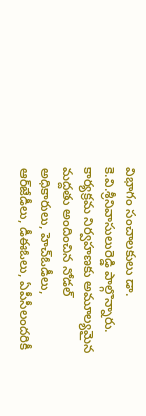విభాగం సంచాలకులు డా. కె.వి.శ్రీనివాసులురెడ్డి పాల్గొన్నారు. కార్యక్రమ నిర్వహణకు అమూల్యమైన మద్దతు అందించిన నోడల్ అధికారులు, హెచ్‌ఓడీలు, ఆర్‌జేడీలు, డీఈఓలు, ఏపీసీలందరికీ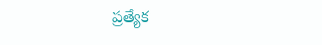ప్రత్యేక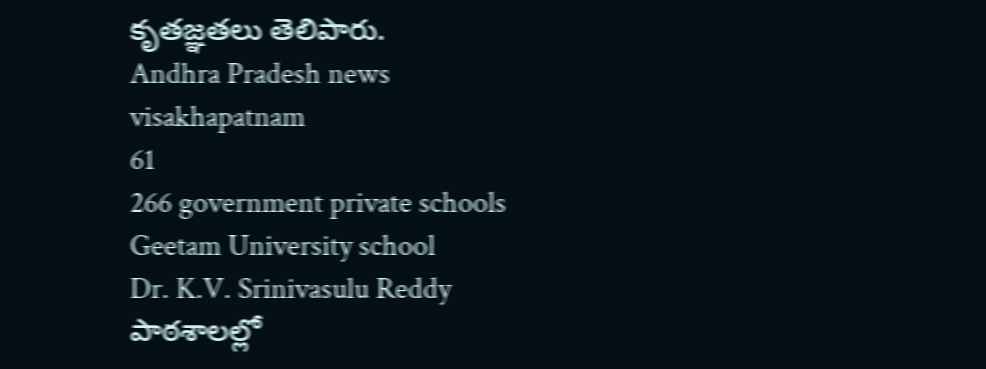కృతజ్ఞతలు తెలిపారు.
Andhra Pradesh news
visakhapatnam
61
266 government private schools
Geetam University school
Dr. K.V. Srinivasulu Reddy
పాఠశాలల్లో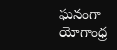ఘనంగా యోగాంధ్ర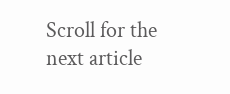Scroll for the next article